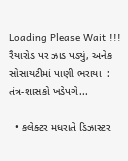Loading Please Wait !!!
રૈયારોડ પર ઝાડ પડ્યું, અનેક સોસાયટીમાં પાણી ભરાયા  : તંત્ર-શાસકો ખડેપગે...

  • કલેક્ટર મધરાતે ડિઝાસ્ટર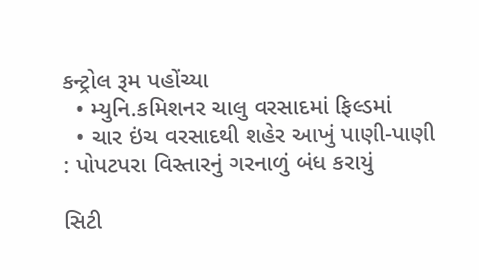કન્ટ્રોલ રૂમ પહોંચ્યા
  • મ્યુનિ.કમિશનર ચાલુ વરસાદમાં ફિલ્ડમાં
  • ચાર ઇંચ વરસાદથી શહેર આખું પાણી-પાણી : પોપટપરા વિસ્તારનું ગરનાળું બંધ કરાયું

સિટી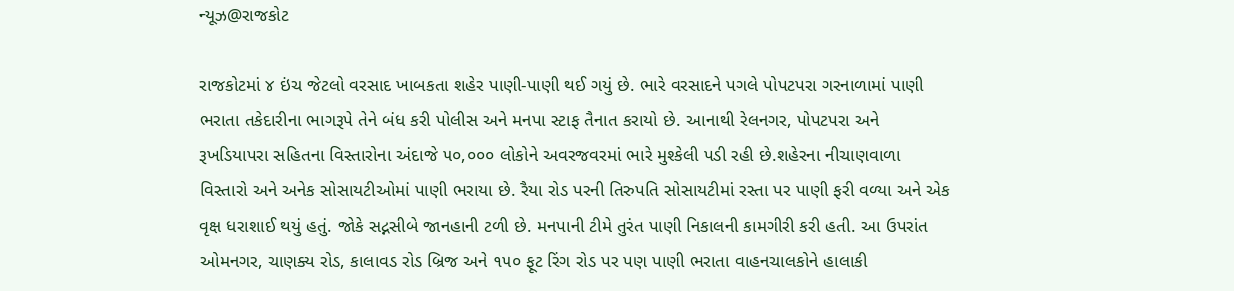ન્યૂઝ@રાજકોટ

રાજકોટમાં ૪ ઇંચ જેટલો વરસાદ ખાબકતા શહેર પાણી-પાણી થઈ ગયું છે. ભારે વરસાદને પગલે પોપટપરા ગરનાળામાં પાણી ભરાતા તકેદારીના ભાગરૂપે તેને બંધ કરી પોલીસ અને મનપા સ્ટાફ તૈનાત કરાયો છે. આનાથી રેલનગર, પોપટપરા અને રૂખડિયાપરા સહિતના વિસ્તારોના અંદાજે ૫૦,૦૦૦ લોકોને અવરજવરમાં ભારે મુશ્કેલી પડી રહી છે.શહેરના નીચાણવાળા વિસ્તારો અને અનેક સોસાયટીઓમાં પાણી ભરાયા છે. રૈયા રોડ પરની તિરુપતિ સોસાયટીમાં રસ્તા પર પાણી ફરી વળ્યા અને એક વૃક્ષ ધરાશાઈ થયું હતું. જોકે સદ્નસીબે જાનહાની ટળી છે. મનપાની ટીમે તુરંત પાણી નિકાલની કામગીરી કરી હતી. આ ઉપરાંત ઓમનગર, ચાણક્ય રોડ, કાલાવડ રોડ બ્રિજ અને ૧૫૦ ફૂટ રિંગ રોડ પર પણ પાણી ભરાતા વાહનચાલકોને હાલાકી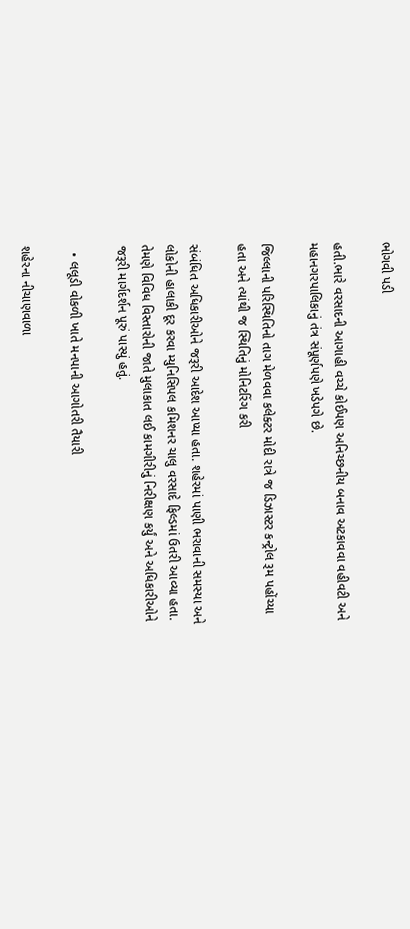ભોગવી પડી

હતી.ભારે વરસાદની આગાહી વચ્ચે કોઈપણ અનિચ્છનીય બનાવ અટકાવવા વહીવટી અને મહાનગરપાલિકાનું તંત્ર સંપૂર્ણપણે ખડેપગે છે.

જિલ્લાની પરિસ્થિતિનો તાગ મેળવવા કલેક્ટર મોદી રાત્રે જ ડિઝાસ્ટર કન્ટ્રોલ રૂમ પહોંચ્યા હતા અને ત્યાંથી જ સ્થિતિનું મોનિટરિંગ કરી

સંબંધિત અધિકારીઓને જરૂરી આદેશ આપ્યા હતા. શહેરમાં પાણી ભરાવાની સમસ્યા અને લોકોની હાલાકી દૂર કરવા મ્યુનિસિપલ કમિશનર ચાલુ વરસાદે ફિલ્ડમાં ઉતરી આવ્યા હતા. તેમણે વિવિધ વિસ્તારોની જાતે મુલાકાત લઈ કામગીરીનું નિરીક્ષણ કર્યું અને અધિકારીઓને જરૂરી માર્ગદર્શન પૂરું પાસ્યું હતું.

  • લલૂડી વોકળી ખાતે મનપાની આગોતરી તૈયારી

શહેરના નીચાણવાળા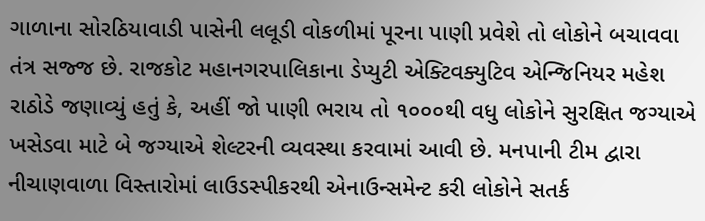ગાળાના સોરઠિયાવાડી પાસેની લલૂડી વોકળીમાં પૂરના પાણી પ્રવેશે તો લોકોને બચાવવા તંત્ર સજ્જ છે. રાજકોટ મહાનગરપાલિકાના ડેપ્યુટી એક્ટિવક્યુટિવ એન્જિનિયર મહેશ રાઠોડે જણાવ્યું હતું કે, અહીં જો પાણી ભરાય તો ૧૦૦૦થી વધુ લોકોને સુરક્ષિત જગ્યાએ ખસેડવા માટે બે જગ્યાએ શેલ્ટરની વ્યવસ્થા કરવામાં આવી છે. મનપાની ટીમ દ્વારા નીચાણવાળા વિસ્તારોમાં લાઉડસ્પીકરથી એનાઉન્સમેન્ટ કરી લોકોને સતર્ક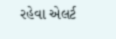રહેવા એલર્ટ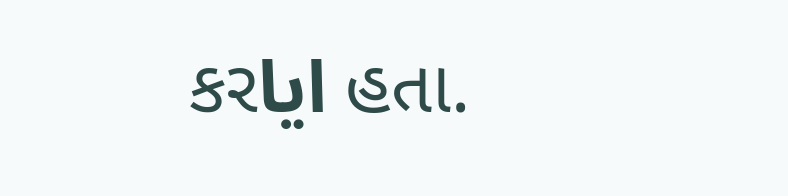કરایا હતા.